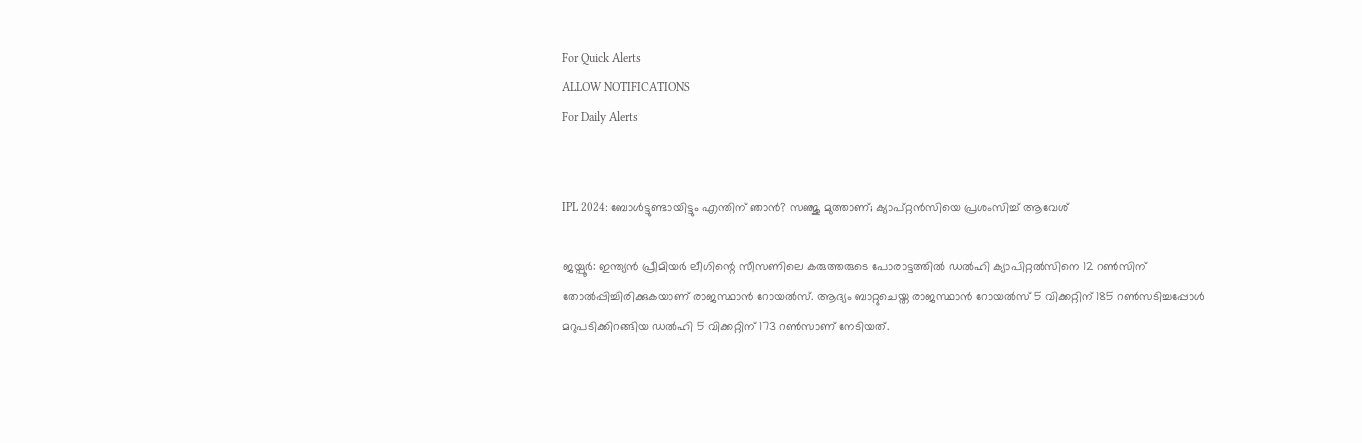For Quick Alerts
ALLOW NOTIFICATIONS
For Daily Alerts


IPL 2024: ബോള്‍ട്ടുണ്ടായിട്ടും എന്തിന് ഞാന്‍? സഞ്ജു മുത്താണ്; ക്യാപ്റ്റന്‍സിയെ പ്രശംസിച്ച് ആവേശ്

ജയ്പൂര്‍: ഇന്ത്യന്‍ പ്രീമിയര്‍ ലീഗിന്റെ സീസണിലെ കരുത്തരുടെ പോരാട്ടത്തില്‍ ഡല്‍ഹി ക്യാപിറ്റല്‍സിനെ 12 റണ്‍സിന് തോല്‍പ്പിച്ചിരിക്കുകയാണ് രാജസ്ഥാന്‍ റോയല്‍സ്. ആദ്യം ബാറ്റുചെയ്ത രാജസ്ഥാന്‍ റോയല്‍സ് 5 വിക്കറ്റിന് 185 റണ്‍സടിച്ചപ്പോള്‍ മറുപടിക്കിറങ്ങിയ ഡല്‍ഹി 5 വിക്കറ്റിന് 173 റണ്‍സാണ് നേടിയത്.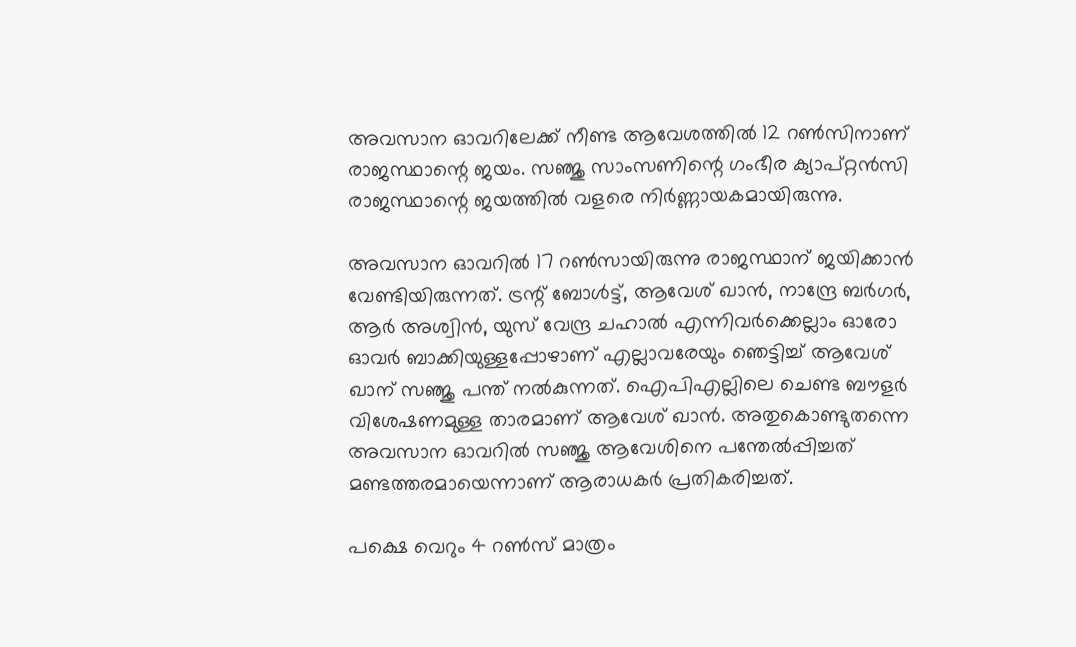അവസാന ഓവറിലേക്ക് നീണ്ട ആവേശത്തില്‍ 12 റണ്‍സിനാണ് രാജസ്ഥാന്റെ ജയം. സഞ്ജു സാംസണിന്റെ ഗംഭീര ക്യാപ്റ്റന്‍സി രാജസ്ഥാന്റെ ജയത്തില്‍ വളരെ നിര്‍ണ്ണായകമായിരുന്നു.

അവസാന ഓവറില്‍ 17 റണ്‍സായിരുന്നു രാജസ്ഥാന് ജയിക്കാന്‍ വേണ്ടിയിരുന്നത്. ട്രന്റ് ബോള്‍ട്ട്, ആവേശ് ഖാന്‍, നാന്ദ്രേ ബര്‍ഗര്‍, ആര്‍ അശ്വിന്‍, യുസ് വേന്ദ്ര ചഹാല്‍ എന്നിവര്‍ക്കെല്ലാം ഓരോ ഓവര്‍ ബാക്കിയുള്ളപ്പോഴാണ് എല്ലാവരേയും ഞെട്ടിച്ച് ആവേശ് ഖാന് സഞ്ജു പന്ത് നല്‍കുന്നത്. ഐപിഎല്ലിലെ ചെണ്ട ബൗളര്‍ വിശേഷണമുള്ള താരമാണ് ആവേശ് ഖാന്‍. അതുകൊണ്ടുതന്നെ അവസാന ഓവറില്‍ സഞ്ജു ആവേശിനെ പന്തേല്‍പ്പിച്ചത് മണ്ടത്തരമായെന്നാണ് ആരാധകര്‍ പ്രതികരിച്ചത്.

പക്ഷെ വെറും 4 റണ്‍സ് മാത്രം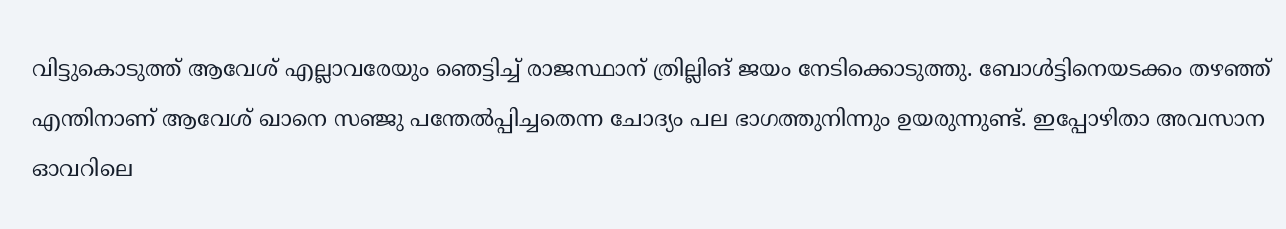വിട്ടുകൊടുത്ത് ആവേശ് എല്ലാവരേയും ഞെട്ടിച്ച് രാജസ്ഥാന് ത്രില്ലിങ് ജയം നേടിക്കൊടുത്തു. ബോള്‍ട്ടിനെയടക്കം തഴഞ്ഞ് എന്തിനാണ് ആവേശ് ഖാനെ സഞ്ജു പന്തേല്‍പ്പിച്ചതെന്ന ചോദ്യം പല ഭാഗത്തുനിന്നും ഉയരുന്നുണ്ട്. ഇപ്പോഴിതാ അവസാന ഓവറിലെ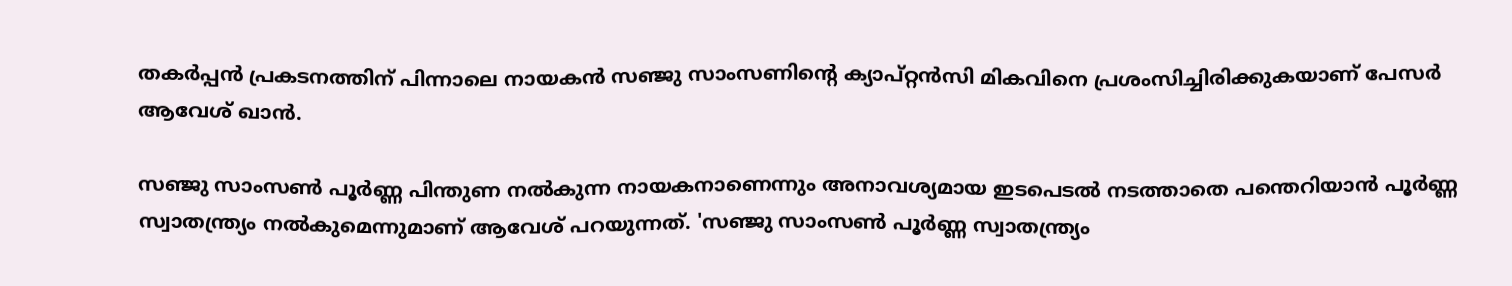തകര്‍പ്പന്‍ പ്രകടനത്തിന് പിന്നാലെ നായകന്‍ സഞ്ജു സാംസണിന്റെ ക്യാപ്റ്റന്‍സി മികവിനെ പ്രശംസിച്ചിരിക്കുകയാണ് പേസര്‍ ആവേശ് ഖാന്‍.

സഞ്ജു സാംസണ്‍ പൂര്‍ണ്ണ പിന്തുണ നല്‍കുന്ന നായകനാണെന്നും അനാവശ്യമായ ഇടപെടല്‍ നടത്താതെ പന്തെറിയാന്‍ പൂര്‍ണ്ണ സ്വാതന്ത്ര്യം നല്‍കുമെന്നുമാണ് ആവേശ് പറയുന്നത്. 'സഞ്ജു സാംസണ്‍ പൂര്‍ണ്ണ സ്വാതന്ത്ര്യം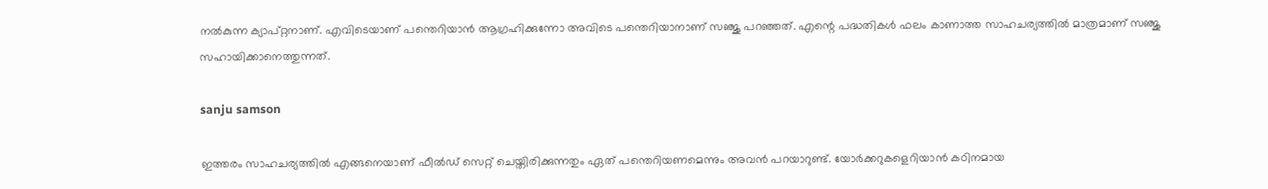നല്‍കുന്ന ക്യാപ്റ്റനാണ്. എവിടെയാണ് പന്തെറിയാന്‍ ആഗ്രഹിക്കുന്നോ അവിടെ പന്തെറിയാനാണ് സഞ്ജു പറഞ്ഞത്. എന്റെ പദ്ധതികള്‍ ഫലം കാണാത്ത സാഹചര്യത്തില്‍ മാത്രമാണ് സഞ്ജു സഹായിക്കാനെത്തുന്നത്.

sanju samson

ഇത്തരം സാഹചര്യത്തില്‍ എങ്ങനെയാണ് ഫീല്‍ഡ് സെറ്റ് ചെയ്തിരിക്കുന്നതും ഏത് പന്തെറിയണമെന്നും അവന്‍ പറയാറുണ്ട്. യോര്‍ക്കറുകളെറിയാന്‍ കഠിനമായ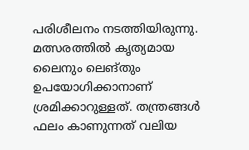പരിശീലനം നടത്തിയിരുന്നു. മത്സരത്തില്‍ കൃത്യമായ ലൈനും ലെങ്തും ഉപയോഗിക്കാനാണ് ശ്രമിക്കാറുള്ളത്. തന്ത്രങ്ങള്‍ ഫലം കാണുന്നത് വലിയ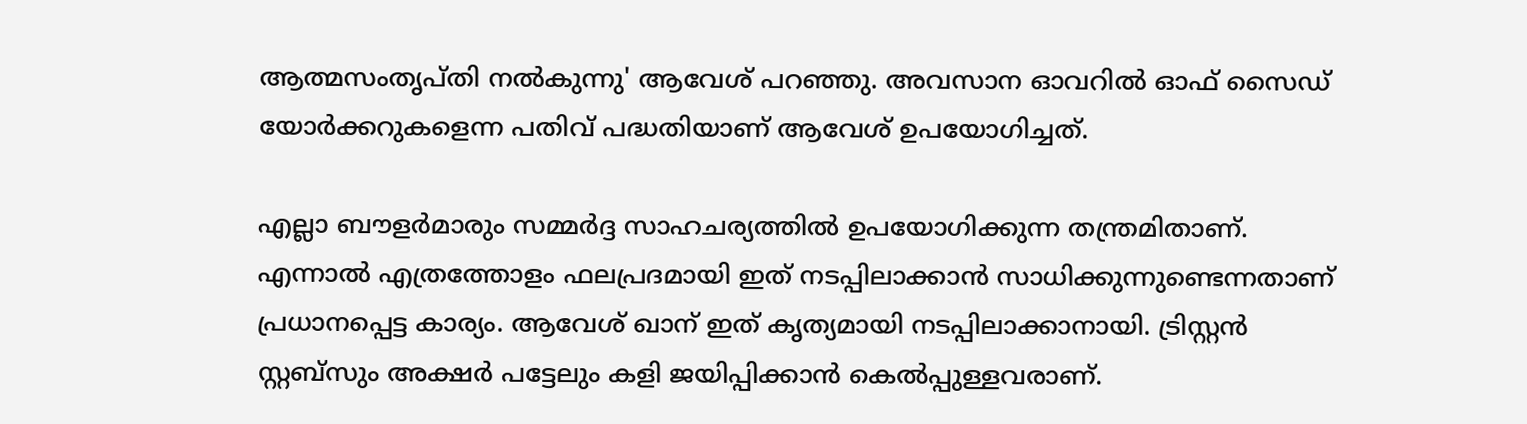ആത്മസംതൃപ്തി നല്‍കുന്നു' ആവേശ് പറഞ്ഞു. അവസാന ഓവറില്‍ ഓഫ് സൈഡ് യോര്‍ക്കറുകളെന്ന പതിവ് പദ്ധതിയാണ് ആവേശ് ഉപയോഗിച്ചത്.

എല്ലാ ബൗളര്‍മാരും സമ്മര്‍ദ്ദ സാഹചര്യത്തില്‍ ഉപയോഗിക്കുന്ന തന്ത്രമിതാണ്. എന്നാല്‍ എത്രത്തോളം ഫലപ്രദമായി ഇത് നടപ്പിലാക്കാന്‍ സാധിക്കുന്നുണ്ടെന്നതാണ് പ്രധാനപ്പെട്ട കാര്യം. ആവേശ് ഖാന് ഇത് കൃത്യമായി നടപ്പിലാക്കാനായി. ട്രിസ്റ്റന്‍ സ്റ്റബ്‌സും അക്ഷര്‍ പട്ടേലും കളി ജയിപ്പിക്കാന്‍ കെല്‍പ്പുള്ളവരാണ്.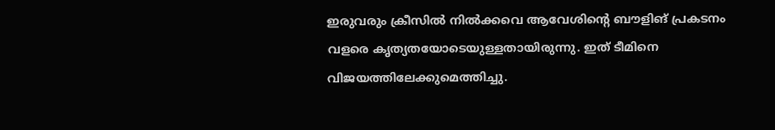ഇരുവരും ക്രീസില്‍ നില്‍ക്കവെ ആവേശിന്റെ ബൗളിങ് പ്രകടനം വളരെ കൃത്യതയോടെയുള്ളതായിരുന്നു. ഇത് ടീമിനെ വിജയത്തിലേക്കുമെത്തിച്ചു.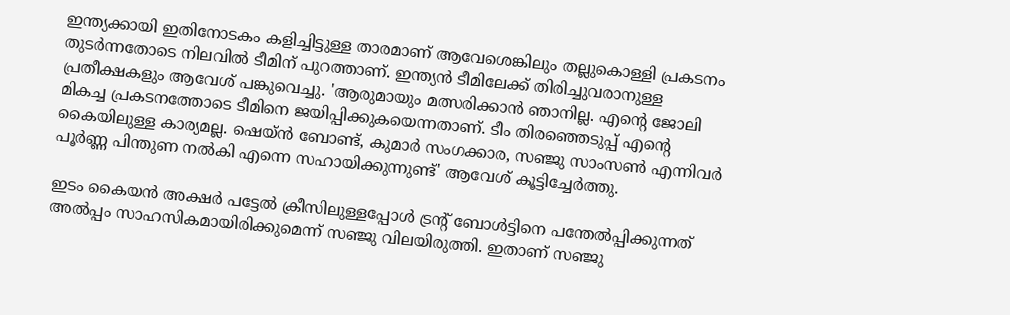ഇന്ത്യക്കായി ഇതിനോടകം കളിച്ചിട്ടുള്ള താരമാണ് ആവേശെങ്കിലും തല്ലുകൊള്ളി പ്രകടനം തുടര്‍ന്നതോടെ നിലവില്‍ ടീമിന് പുറത്താണ്. ഇന്ത്യന്‍ ടീമിലേക്ക് തിരിച്ചുവരാനുള്ള പ്രതീക്ഷകളും ആവേശ് പങ്കുവെച്ചു. 'ആരുമായും മത്സരിക്കാന്‍ ഞാനില്ല. എന്റെ ജോലി മികച്ച പ്രകടനത്തോടെ ടീമിനെ ജയിപ്പിക്കുകയെന്നതാണ്. ടീം തിരഞ്ഞെടുപ്പ് എന്റെ കൈയിലുള്ള കാര്യമല്ല. ഷെയ്ന്‍ ബോണ്ട്, കുമാര്‍ സംഗക്കാര, സഞ്ജു സാംസണ്‍ എന്നിവര്‍ പൂര്‍ണ്ണ പിന്തുണ നല്‍കി എന്നെ സഹായിക്കുന്നുണ്ട്' ആവേശ് കൂട്ടിച്ചേര്‍ത്തു.

ഇടം കൈയന്‍ അക്ഷര്‍ പട്ടേല്‍ ക്രീസിലുള്ളപ്പോള്‍ ട്രന്റ് ബോള്‍ട്ടിനെ പന്തേല്‍പ്പിക്കുന്നത് അല്‍പ്പം സാഹസികമായിരിക്കുമെന്ന് സഞ്ജു വിലയിരുത്തി. ഇതാണ് സഞ്ജു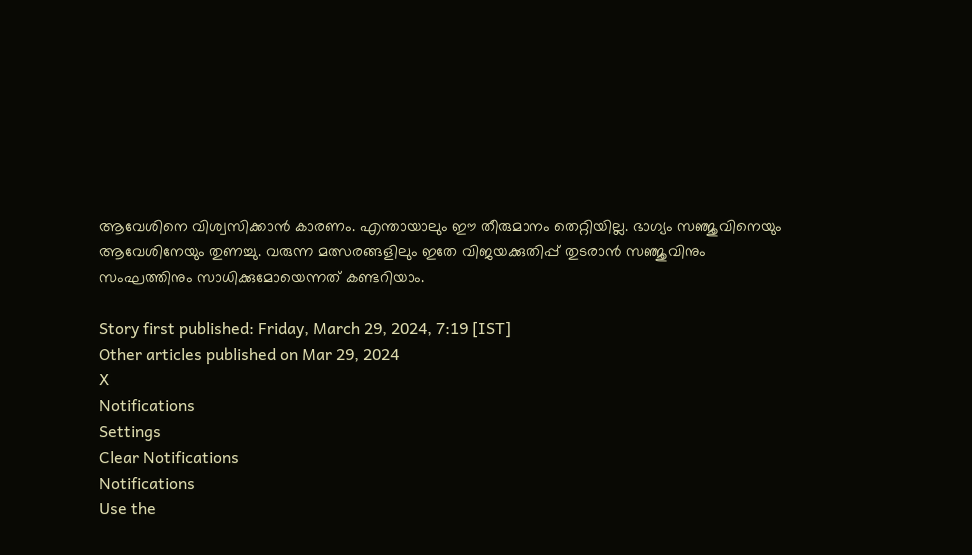ആവേശിനെ വിശ്വസിക്കാന്‍ കാരണം. എന്തായാലും ഈ തീരുമാനം തെറ്റിയില്ല. ഭാഗ്യം സഞ്ജുവിനെയും ആവേശിനേയും തുണച്ചു. വരുന്ന മത്സരങ്ങളിലും ഇതേ വിജയക്കുതിപ്പ് തുടരാന്‍ സഞ്ജുവിനും സംഘത്തിനും സാധിക്കുമോയെന്നത് കണ്ടറിയാം.

Story first published: Friday, March 29, 2024, 7:19 [IST]
Other articles published on Mar 29, 2024
X
Notifications
Settings
Clear Notifications
Notifications
Use the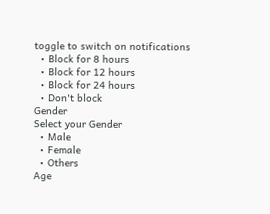toggle to switch on notifications
  • Block for 8 hours
  • Block for 12 hours
  • Block for 24 hours
  • Don't block
Gender
Select your Gender
  • Male
  • Female
  • Others
Age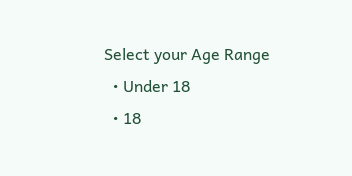Select your Age Range
  • Under 18
  • 18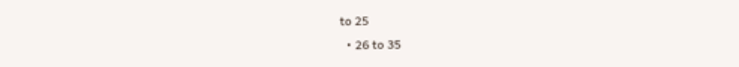to 25
  • 26 to 35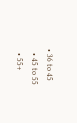• 36 to 45
  • 45 to 55
  • 55+